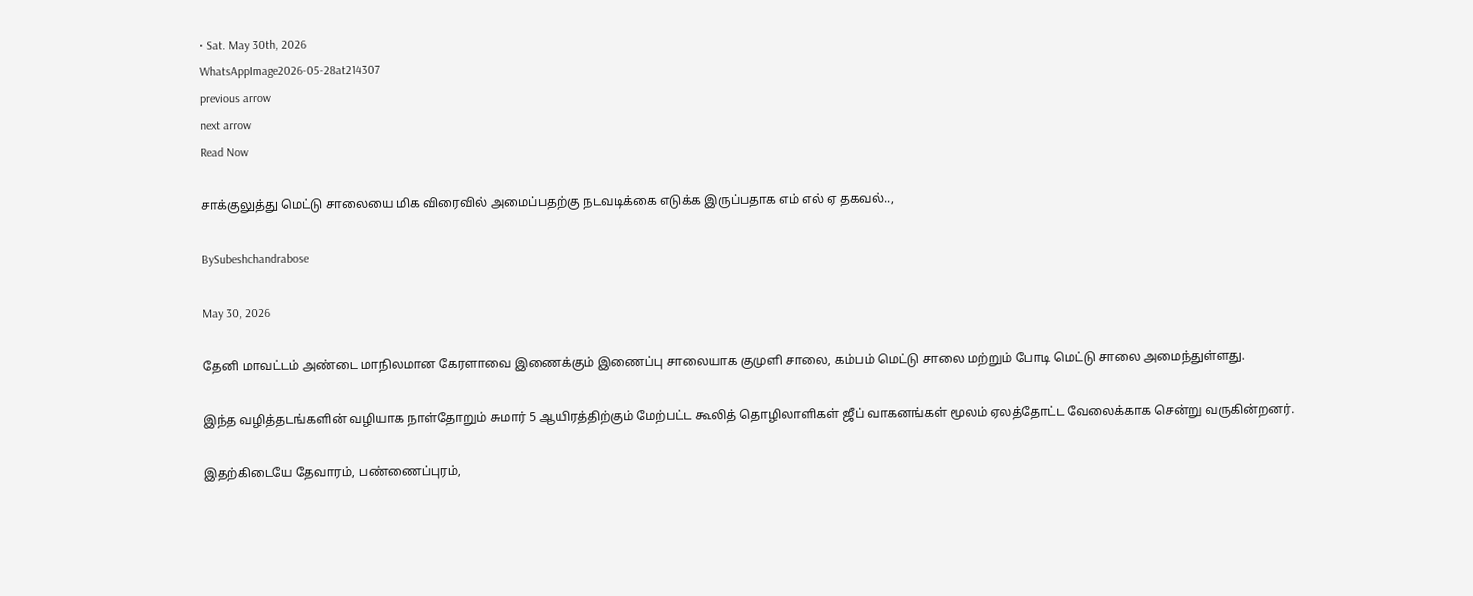• Sat. May 30th, 2026
WhatsAppImage2026-05-28at214307
previous arrow
next arrow
Read Now

சாக்குலுத்து மெட்டு சாலையை மிக விரைவில் அமைப்பதற்கு நடவடிக்கை எடுக்க இருப்பதாக எம் எல் ஏ தகவல்..,

BySubeshchandrabose

May 30, 2026

தேனி மாவட்டம் அண்டை மாநிலமான கேரளாவை இணைக்கும் இணைப்பு சாலையாக குமுளி சாலை, கம்பம் மெட்டு சாலை மற்றும் போடி மெட்டு சாலை அமைந்துள்ளது.

இந்த வழித்தடங்களின் வழியாக நாள்தோறும் சுமார் 5 ஆயிரத்திற்கும் மேற்பட்ட கூலித் தொழிலாளிகள் ஜீப் வாகனங்கள் மூலம் ஏலத்தோட்ட வேலைக்காக சென்று வருகின்றனர்.

இதற்கிடையே தேவாரம், பண்ணைப்புரம்,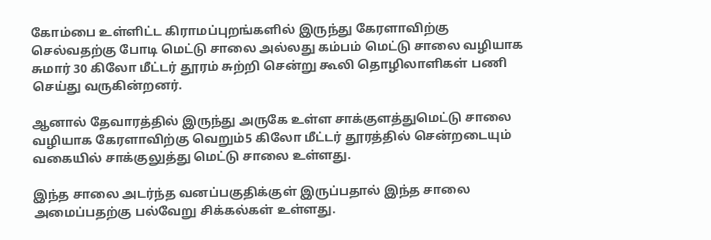கோம்பை உள்ளிட்ட கிராமப்புறங்களில் இருந்து கேரளாவிற்கு செல்வதற்கு போடி மெட்டு சாலை அல்லது கம்பம் மெட்டு சாலை வழியாக சுமார் 30 கிலோ மீட்டர் தூரம் சுற்றி சென்று கூலி தொழிலாளிகள் பணி செய்து வருகின்றனர்.

ஆனால் தேவாரத்தில் இருந்து அருகே உள்ள சாக்குளத்துமெட்டு சாலை வழியாக கேரளாவிற்கு வெறும்5 கிலோ மீட்டர் தூரத்தில் சென்றடையும் வகையில் சாக்குலுத்து மெட்டு சாலை உள்ளது.

இந்த சாலை அடர்ந்த வனப்பகுதிக்குள் இருப்பதால் இந்த சாலை அமைப்பதற்கு பல்வேறு சிக்கல்கள் உள்ளது.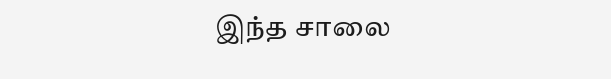இந்த சாலை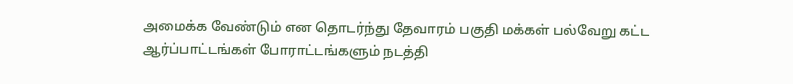அமைக்க வேண்டும் என தொடர்ந்து தேவாரம் பகுதி மக்கள் பல்வேறு கட்ட ஆர்ப்பாட்டங்கள் போராட்டங்களும் நடத்தி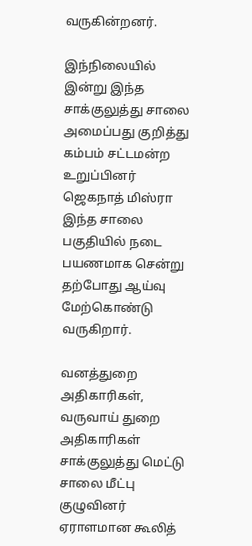வருகின்றனர்.

இந்நிலையில் இன்று இந்த சாக்குலுத்து சாலை அமைப்பது குறித்து கம்பம் சட்டமன்ற உறுப்பினர் ஜெகநாத் மிஸ்ரா இந்த சாலை பகுதியில் நடை பயணமாக சென்று தற்போது ஆய்வு மேற்கொண்டு வருகிறார்.

வனத்துறை அதிகாரிகள், வருவாய் துறை அதிகாரிகள் சாக்குலுத்து மெட்டு சாலை மீட்பு குழுவினர் ஏராளமான கூலித்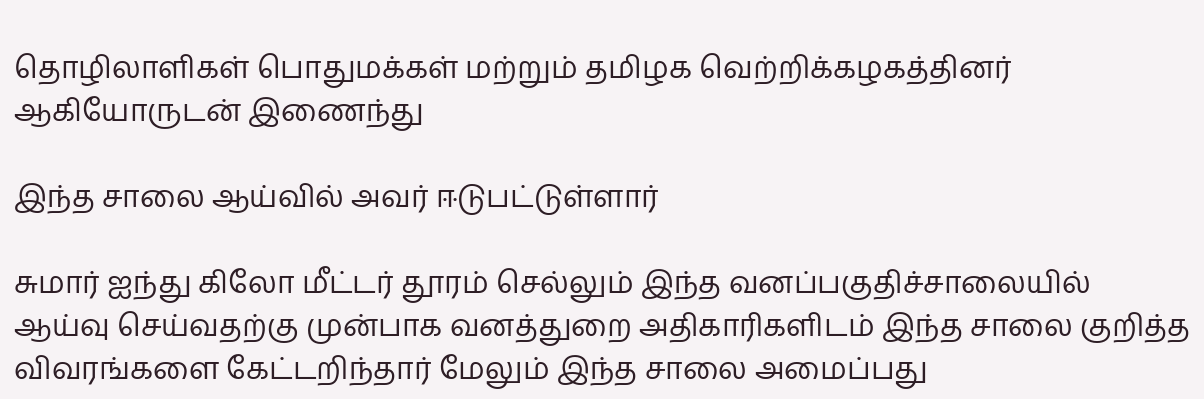தொழிலாளிகள் பொதுமக்கள் மற்றும் தமிழக வெற்றிக்கழகத்தினர் ஆகியோருடன் இணைந்து

இந்த சாலை ஆய்வில் அவர் ஈடுபட்டுள்ளார்

சுமார் ஐந்து கிலோ மீட்டர் தூரம் செல்லும் இந்த வனப்பகுதிச்சாலையில் ஆய்வு செய்வதற்கு முன்பாக வனத்துறை அதிகாரிகளிடம் இந்த சாலை குறித்த விவரங்களை கேட்டறிந்தார் மேலும் இந்த சாலை அமைப்பது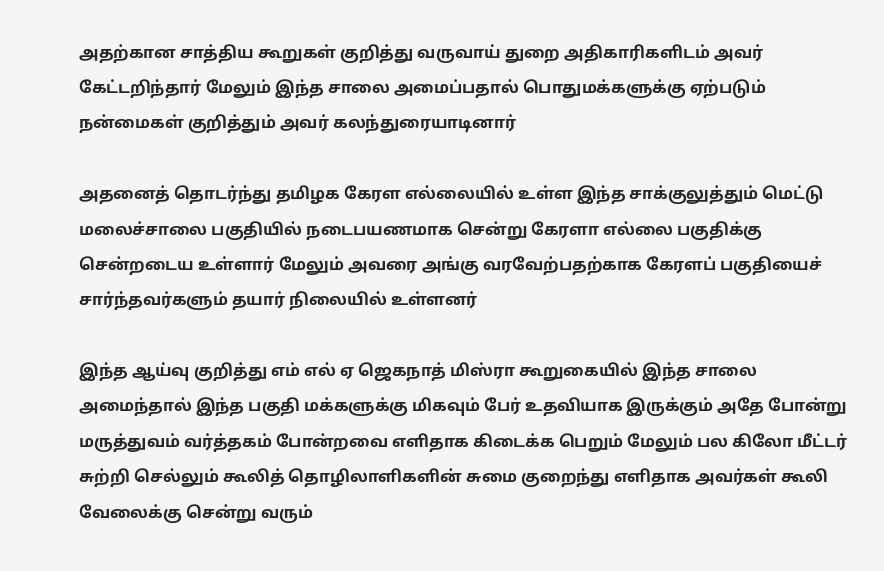அதற்கான சாத்திய கூறுகள் குறித்து வருவாய் துறை அதிகாரிகளிடம் அவர் கேட்டறிந்தார் மேலும் இந்த சாலை அமைப்பதால் பொதுமக்களுக்கு ஏற்படும் நன்மைகள் குறித்தும் அவர் கலந்துரையாடினார்

அதனைத் தொடர்ந்து தமிழக கேரள எல்லையில் உள்ள இந்த சாக்குலுத்தும் மெட்டு மலைச்சாலை பகுதியில் நடைபயணமாக சென்று கேரளா எல்லை பகுதிக்கு சென்றடைய உள்ளார் மேலும் அவரை அங்கு வரவேற்பதற்காக கேரளப் பகுதியைச் சார்ந்தவர்களும் தயார் நிலையில் உள்ளனர்

இந்த ஆய்வு குறித்து எம் எல் ஏ ஜெகநாத் மிஸ்ரா கூறுகையில் இந்த சாலை அமைந்தால் இந்த பகுதி மக்களுக்கு மிகவும் பேர் உதவியாக இருக்கும் அதே போன்று மருத்துவம் வர்த்தகம் போன்றவை எளிதாக கிடைக்க பெறும் மேலும் பல கிலோ மீட்டர் சுற்றி செல்லும் கூலித் தொழிலாளிகளின் சுமை குறைந்து எளிதாக அவர்கள் கூலி வேலைக்கு சென்று வரும்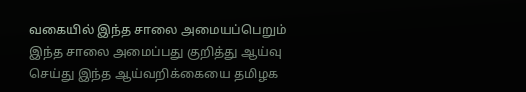வகையில் இந்த சாலை அமையப்பெறும் இந்த சாலை அமைப்பது குறித்து ஆய்வு செய்து இந்த ஆய்வறிக்கையை தமிழக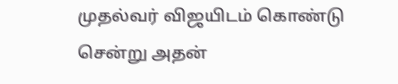முதல்வர் விஜயிடம் கொண்டு சென்று அதன்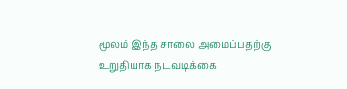மூலம் இந்த சாலை அமைப்பதற்கு உறுதியாக நடவடிக்கை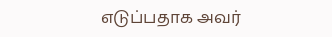எடுப்பதாக அவர்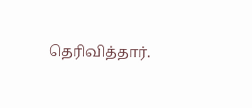தெரிவித்தார்.